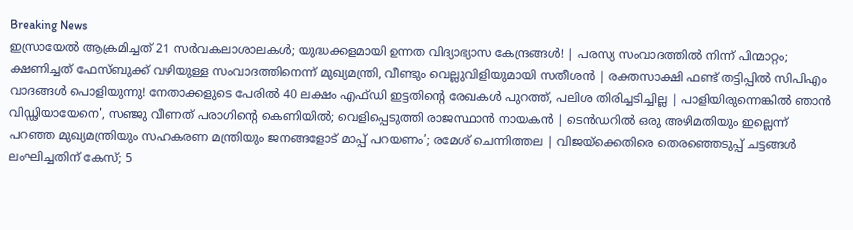Breaking News
ഇസ്രായേല്‍ ആക്രമിച്ചത് 21 സര്‍വകലാശാലകള്‍; യുദ്ധക്കളമായി ഉന്നത വിദ്യാഭ്യാസ കേന്ദ്രങ്ങള്‍! | പരസ്യ സംവാദത്തിൽ നിന്ന് പിന്മാറ്റം; ക്ഷണിച്ചത് ഫേസ്ബുക്ക് വഴിയുള്ള സംവാദത്തിനെന്ന് മുഖ്യമന്ത്രി, വീണ്ടും വെല്ലുവിളിയുമായി സതീശൻ | രക്തസാക്ഷി ഫണ്ട് തട്ടിപ്പിൽ സിപിഎം വാദങ്ങൾ പൊളിയുന്നു! നേതാക്കളുടെ പേരിൽ 40 ലക്ഷം എഫ്ഡി ഇട്ടതിന്റെ രേഖകൾ പുറത്ത്, പലിശ തിരിച്ചടിച്ചില്ല | പാളിയിരുന്നെങ്കിൽ ഞാൻ വിഡ്ഢിയായേനെ', സഞ്ജു വീണത് പരാഗിന്‍റെ കെണിയില്‍; വെളിപ്പെടുത്തി രാജസ്ഥാന്‍ നായകന്‍ | ടെൻഡറിൽ ഒരു അഴിമതിയും ഇല്ലെന്ന് പറഞ്ഞ മുഖ്യമന്ത്രിയും സഹകരണ മന്ത്രിയും ജനങ്ങളോട് മാപ്പ് പറയണം’; രമേശ് ചെന്നിത്തല | വിജയ്‌ക്കെതിരെ തെരഞ്ഞെടുപ്പ് ചട്ടങ്ങൾ ലംഘിച്ചതിന് കേസ്; 5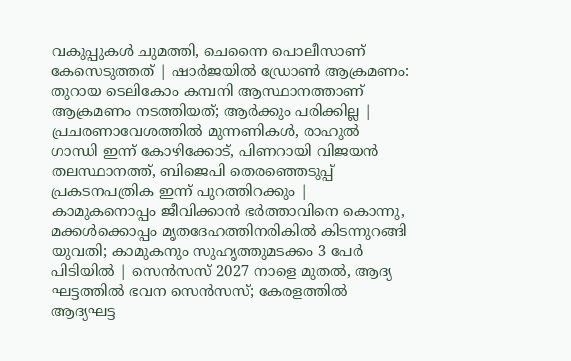വകുപ്പുകൾ ചുമത്തി, ചെന്നൈ പൊലീസാണ് കേസെടുത്തത് | ഷാർജയിൽ ഡ്രോൺ ആക്രമണം: തുറായ ടെലികോം കമ്പനി ആസ്ഥാനത്താണ് ആക്രമണം നടത്തിയത്; ആർക്കും പരിക്കില്ല | പ്രചരണാവേശത്തിൽ മുന്നണികൾ, രാഹുൽ ഗാന്ധി ഇന്ന് കോഴിക്കോട്, പിണറായി വിജയൻ തലസ്ഥാനത്ത്, ബിജെപി തെരഞ്ഞെടുപ്പ് പ്രകടനപത്രിക ഇന്ന് പുറത്തിറക്കും | കാമുകനൊപ്പം ജീവിക്കാൻ ഭർത്താവിനെ കൊന്നു, മക്കൾക്കൊപ്പം മൃതദേഹത്തിനരികിൽ കിടന്നുറങ്ങി യുവതി; കാമുകനും സുഹൃത്തുമടക്കം 3 പേ‍ർ പിടിയിൽ | സെൻസസ് 2027 നാളെ മുതൽ, ആദ്യ ഘട്ടത്തിൽ ഭവന സെൻസസ്; കേരളത്തിൽ ആദ്യഘട്ട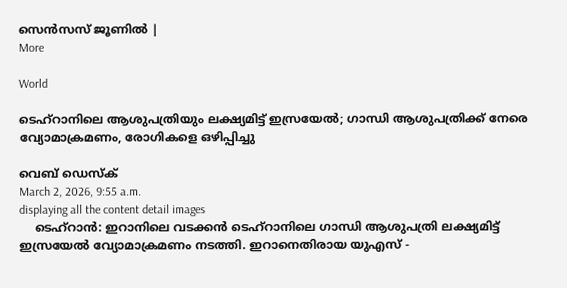സെന്‍സസ് ജൂണിൽ |
More

World

ടെഹ്‌റാനിലെ ആശുപത്രിയും ലക്ഷ്യമിട്ട് ഇസ്രയേൽ; ഗാന്ധി ആശുപത്രിക്ക് നേരെ വ്യോമാക്രമണം, രോഗികളെ ഒഴിപ്പിച്ചു

വെബ് ഡെസ്ക്
March 2, 2026, 9:55 a.m.
displaying all the content detail images
    ടെഹ്റാൻ: ഇറാനിലെ വടക്കൻ ടെഹ്‌റാനിലെ ഗാന്ധി ആശുപത്രി ലക്ഷ്യമിട്ട് ഇസ്രയേൽ വ്യോമാക്രമണം നടത്തി. ഇറാനെതിരായ യുഎസ് -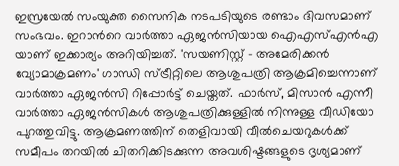ഇസ്രയേൽ സംയുക്ത സൈനിക നടപടിയുടെ രണ്ടാം ദിവസമാണ് സംഭവം. ഇറാന്‍റെ വാർത്താ ഏജൻസിയായ ഐഎസ്എൻഎ യാണ് ഇക്കാര്യം അറിയിച്ചത്. 'സയണിസ്റ്റ് - അമേരിക്കൻ വ്യോമാക്രമണം' ഗാന്ധി സ്ട്രീറ്റിലെ ആശുപത്രി ആക്രമിച്ചെന്നാണ് വാർത്താ ഏജൻസി റിപ്പോർട്ട് ചെയ്തത്. ഫാർസ്, മിസാൻ എന്നീ വാർത്താ ഏജൻസികൾ ആശുപത്രിക്കുള്ളിൽ നിന്നുള്ള വീഡിയോ പുറത്തുവിട്ടു. ആക്രമണത്തിന് തെളിവായി വീൽചെയറുകൾക്ക് സമീപം തറയിൽ ചിതറിക്കിടക്കുന്ന അവശിഷ്ടങ്ങളുടെ ദൃശ്യമാണ്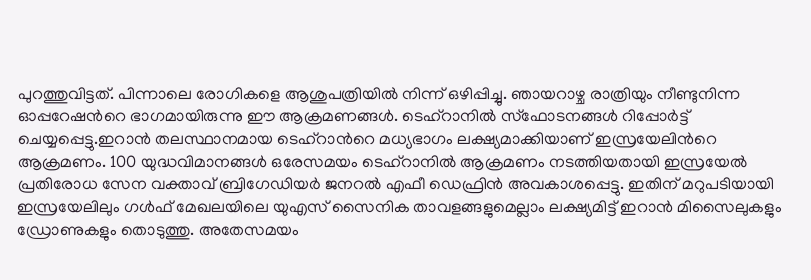പുറത്തുവിട്ടത്. പിന്നാലെ രോഗികളെ ആശുപത്രിയിൽ നിന്ന് ഒഴിപ്പിച്ചു. ഞായറാഴ്ച രാത്രിയും നീണ്ടുനിന്ന ഓപ്പറേഷന്‍റെ ഭാഗമായിരുന്നു ഈ ആക്രമണങ്ങൾ. ടെഹ്‌റാനിൽ സ്‌ഫോടനങ്ങൾ റിപ്പോർട്ട് ചെയ്യപ്പെട്ടു.ഇറാൻ തലസ്ഥാനമായ ടെഹ്റാന്‍റെ മധ്യഭാഗം ലക്ഷ്യമാക്കിയാണ് ഇസ്രയേലിന്‍റെ ആക്രമണം. 100 യുദ്ധവിമാനങ്ങൾ ഒരേസമയം ടെഹ്‌റാനിൽ ആക്രമണം നടത്തിയതായി ഇസ്രയേൽ പ്രതിരോധ സേന വക്താവ് ബ്രിഗേഡിയർ ജനറൽ എഫീ ഡെഫ്രിൻ അവകാശപ്പെട്ടു. ഇതിന് മറുപടിയായി ഇസ്രയേലിലും ഗൾഫ് മേഖലയിലെ യുഎസ് സൈനിക താവളങ്ങളുമെല്ലാം ലക്ഷ്യമിട്ട് ഇറാൻ മിസൈലുകളും ഡ്രോണുകളും തൊടുത്തു. അതേസമയം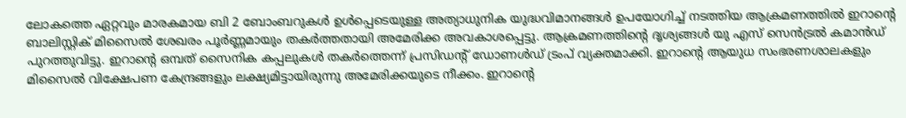ലോകത്തെ ഏറ്റവും മാരകമായ ബി 2 ബോംബറുകൾ ഉൾപ്പെടെയുള്ള അത്യാധുനിക യുദ്ധവിമാനങ്ങൾ ഉപയോഗിച്ച് നടത്തിയ ആക്രമണത്തിൽ ഇറാന്‍റെ ബാലിസ്റ്റിക് മിസൈൽ ശേഖരം പൂർണ്ണമായും തകർത്തതായി അമേരിക്ക അവകാശപ്പെട്ടു. ആക്രമണത്തിന്‍റെ ദൃശ്യങ്ങൾ യു എസ് സെൻട്രൽ കമാൻഡ് പുറത്തുവിട്ടു. ഇറാന്‍റെ ഒമ്പത് സൈനിക കപ്പലുകൾ തകർത്തെന്ന് പ്രസിഡന്‍റ് ഡോണൾഡ് ട്രംപ് വ്യക്തമാക്കി. ഇറാന്‍റെ ആയുധ സംഭരണശാലകളും മിസൈൽ വിക്ഷേപണ കേന്ദ്രങ്ങളും ലക്ഷ്യമിട്ടായിരുന്നു അമേരിക്കയുടെ നീക്കം. ഇറാന്‍റെ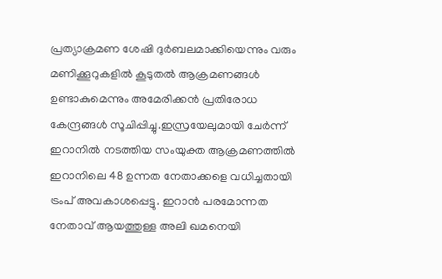പ്രത്യാക്രമണ ശേഷി ദുർബലമാക്കിയെന്നും വരും മണിക്കൂറുകളിൽ കൂടുതൽ ആക്രമണങ്ങൾ ഉണ്ടാകുമെന്നും അമേരിക്കൻ പ്രതിരോധ കേന്ദ്രങ്ങൾ സൂചിപ്പിച്ചു.ഇസ്രയേലുമായി ചേർന്ന് ഇറാനിൽ നടത്തിയ സംയുക്ത ആക്രമണത്തിൽ ഇറാനിലെ 48 ഉന്നത നേതാക്കളെ വധിച്ചതായി ട്രംപ് അവകാശപ്പെട്ടു. ഇറാൻ പരമോന്നത നേതാവ് ആയത്തുള്ള അലി ഖമനെയി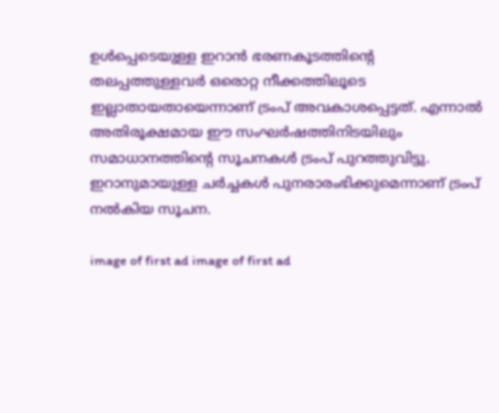ഉൾപ്പെടെയുള്ള ഇറാൻ ഭരണകൂടത്തിന്റെ തലപ്പത്തുള്ളവർ ഒരൊറ്റ നീക്കത്തിലൂടെ ഇല്ലാതായതായെന്നാണ് ട്രംപ് അവകാശപ്പെട്ടത്. എന്നാൽ അതിരൂക്ഷമായ ഈ സംഘർഷത്തിനിടയിലും സമാധാനത്തിന്റെ സൂചനകൾ ട്രംപ് പുറത്തുവിട്ടു. ഇറാനുമായുള്ള ചർച്ചകൾ പുനരാരംഭിക്കുമെന്നാണ് ട്രംപ് നൽകിയ സൂചന.

image of first ad image of first ad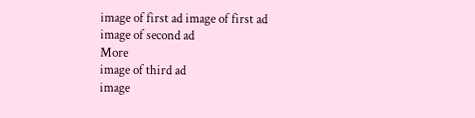image of first ad image of first ad
image of second ad
More
image of third ad
image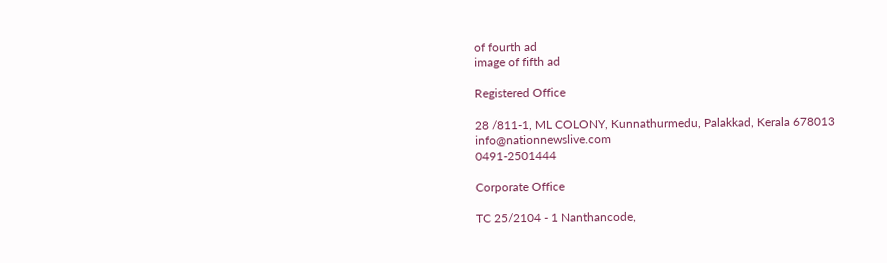of fourth ad
image of fifth ad

Registered Office

28 /811-1, ML COLONY, Kunnathurmedu, Palakkad, Kerala 678013
info@nationnewslive.com
0491-2501444

Corporate Office

TC 25/2104 - 1 Nanthancode,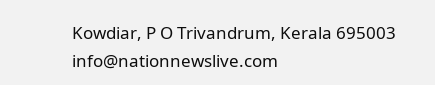Kowdiar, P O Trivandrum, Kerala 695003
info@nationnewslive.com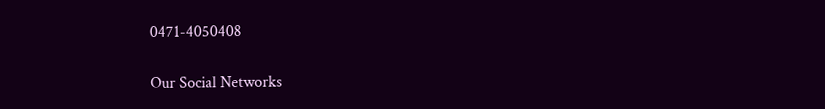0471-4050408

Our Social Networks